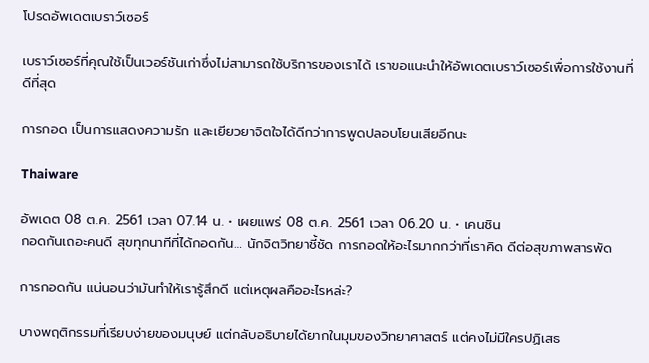โปรดอัพเดตเบราว์เซอร์

เบราว์เซอร์ที่คุณใช้เป็นเวอร์ชันเก่าซึ่งไม่สามารถใช้บริการของเราได้ เราขอแนะนำให้อัพเดตเบราว์เซอร์เพื่อการใช้งานที่ดีที่สุด

การกอด เป็นการแสดงความรัก และเยียวยาจิตใจได้ดีกว่าการพูดปลอบโยนเสียอีกนะ

Thaiware

อัพเดต 08 ต.ค. 2561 เวลา 07.14 น. • เผยแพร่ 08 ต.ค. 2561 เวลา 06.20 น. • เคนชิน
กอดกันเถอะคนดี สุขทุกนาทีที่ได้กอดกัน… นักจิตวิทยาชี้ชัด การกอดให้อะไรมากกว่าที่เราคิด ดีต่อสุขภาพสารพัด

การกอดกัน แน่นอนว่ามันทำให้เรารู้สึกดี แต่เหตุผลคืออะไรหล่ะ?

บางพฤติกรรมที่เรียบง่ายของมนุษย์ แต่กลับอธิบายได้ยากในมุมของวิทยาศาสตร์ แต่คงไม่มีใครปฏิเสธ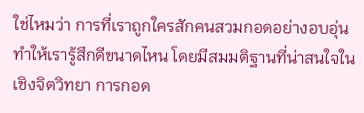ใช่ไหมว่า การที่เราถูกใครสักคนสวมกอดอย่างอบอุ่น ทำให้เรารู้สึกดีขนาดไหน โดยมีสมมติฐานที่น่าสนใจในเชิงจิตวิทยา การกอด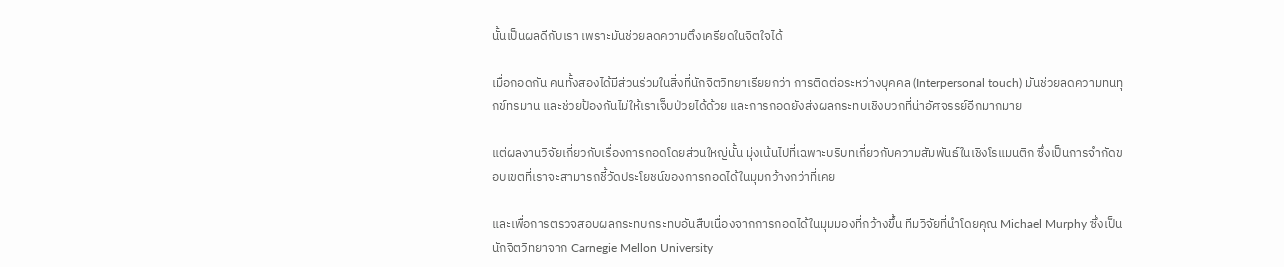นั้นเป็นผลดีกับเรา เพราะมันช่วยลดความตึงเครียดในจิตใจได้

เมื่อกอดกัน คนทั้งสองได้มีส่วนร่วมในสิ่งที่นักจิตวิทยาเรียยกว่า การติดต่อระหว่างบุคคล (Interpersonal touch) มันช่วยลดความทนทุกข์ทรมาน และช่วยป้องกันไม่ให้เราเจ็บป่วยได้ด้วย และการกอดยังส่งผลกระทบเชิงบวกที่น่าอัศจรรย์อีกมากมาย

แต่ผลงานวิจัยเกี่ยวกับเรื่องการกอดโดยส่วนใหญ่นั้น มุ่งเน้นไปที่เฉพาะบริบทเกี่ยวกับความสัมพันธ์ในเชิงโรแมนติก ซึ่งเป็นการจำกัดขอบเขตที่เราจะสามารถชี้วัดประโยชน์ของการกอดได้ในมุมกว้างกว่าที่เคย

และเพื่อการตรวจสอบผลกระทบกระทบอันสืบเนื่องจากการกอดได้ในมุมมองที่กว้างขึ้น ทีมวิจัยที่นำโดยคุณ Michael Murphy ซึ่งเป็นนักจิตวิทยาจาก Carnegie Mellon University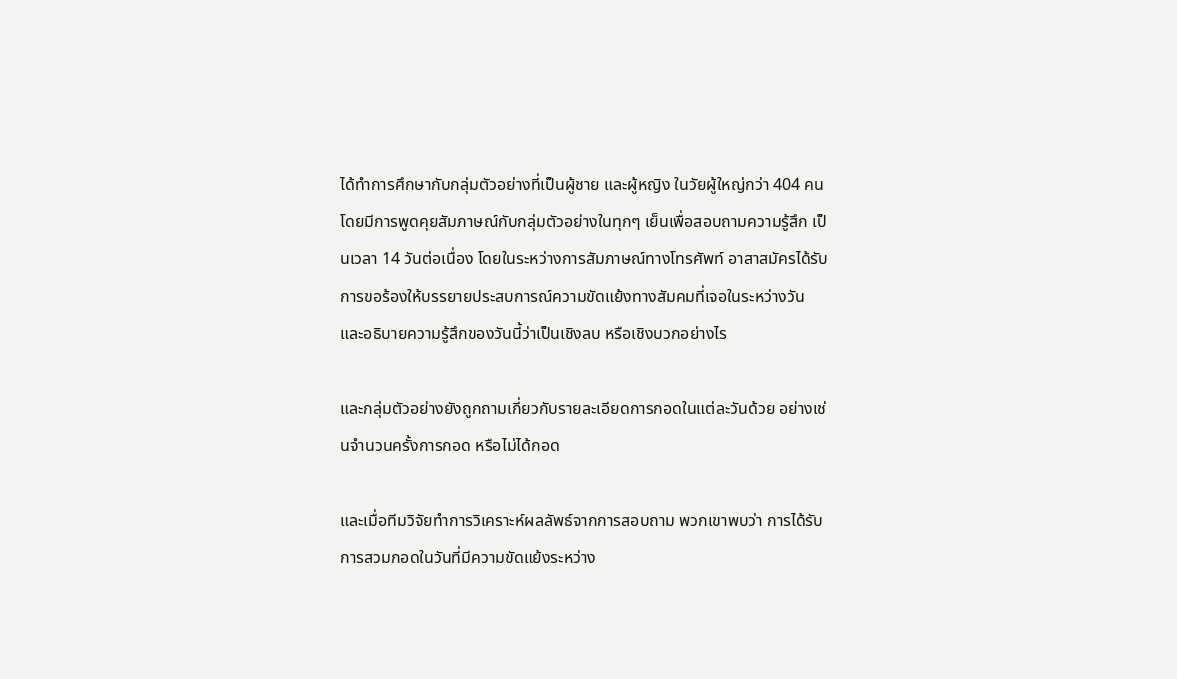ได้ทำการศึกษากับกลุ่มตัวอย่างที่เป็นผู้ชาย และผู้หญิง ในวัยผู้ใหญ่กว่า 404 คน โดยมีการพูดคุยสัมภาษณ์กับกลุ่มตัวอย่างในทุกๆ เย็นเพื่อสอบถามความรู้สึก เป็นเวลา 14 วันต่อเนื่อง โดยในระหว่างการสัมภาษณ์ทางโทรศัพท์ อาสาสมัครได้รับการขอร้องให้บรรยายประสบการณ์ความขัดแย้งทางสัมคมที่เจอในระหว่างวัน และอธิบายความรู้สึกของวันนี้ว่าเป็นเชิงลบ หรือเชิงบวกอย่างไร

และกลุ่มตัวอย่างยังถูกถามเกี่ยวกับรายละเอียดการกอดในแต่ละวันด้วย อย่างเช่นจำนวนครั้งการกอด หรือไม่ได้กอด

และเมื่อทีมวิจัยทำการวิเคราะห์ผลลัพธ์จากการสอบถาม พวกเขาพบว่า การได้รับการสวมกอดในวันที่มีความขัดแย้งระหว่าง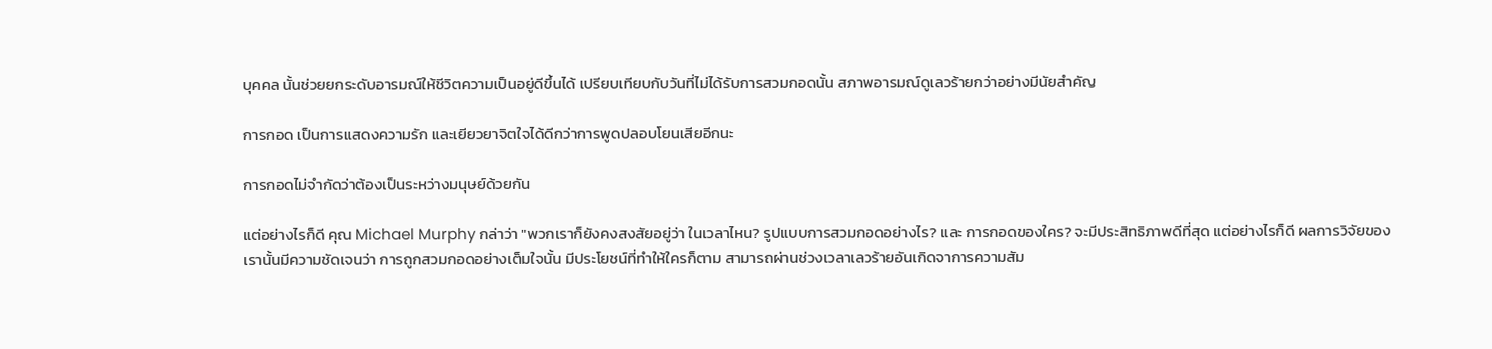บุคคล นั้นช่วยยกระดับอารมณ์ให้ชีวิตความเป็นอยู่ดีขึ้นได้ เปรียบเทียบกับวันที่ไม่ได้รับการสวมกอดนั้น สภาพอารมณ์ดูเลวร้ายกว่าอย่างมีนัยสำคัญ

การกอด เป็นการแสดงความรัก และเยียวยาจิตใจได้ดีกว่าการพูดปลอบโยนเสียอีกนะ

การกอดไม่จำกัดว่าต้องเป็นระหว่างมนุษย์ด้วยกัน

แต่อย่างไรก็ดี คุณ Michael Murphy กล่าว่า "พวกเราก็ยังคงสงสัยอยู่ว่า ในเวลาไหน? รูปแบบการสวมกอดอย่างไร? และ การกอดของใคร? จะมีประสิทธิภาพดีที่สุด แต่อย่างไรก็ดี ผลการวิจัยของเรานั้นมีความชัดเจนว่า การถูกสวมกอดอย่างเต็มใจนั้น มีประโยชน์ที่ทำให้ใครก็ตาม สามารถผ่านช่วงเวลาเลวร้ายอันเกิดจาการความสัม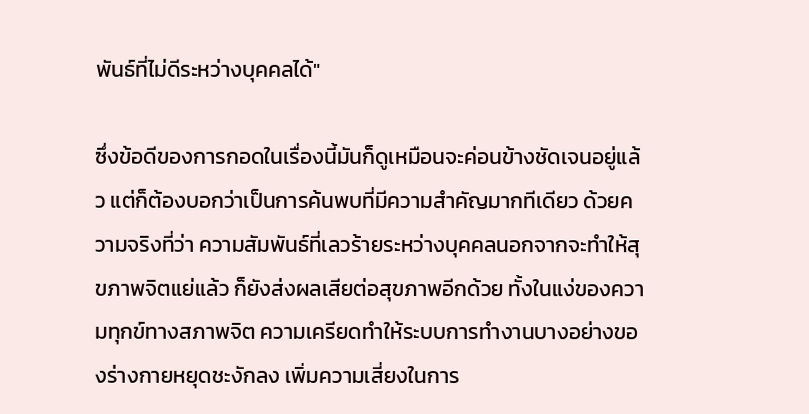พันธ์ที่ไม่ดีระหว่างบุคคลได้"

ซึ่งข้อดีของการกอดในเรื่องนี้มันก็ดูเหมือนจะค่อนข้างชัดเจนอยู่แล้ว แต่ก็ต้องบอกว่าเป็นการค้นพบที่มีความสำคัญมากทีเดียว ด้วยความจริงที่ว่า ความสัมพันธ์ที่เลวร้ายระหว่างบุคคลนอกจากจะทำให้สุขภาพจิตแย่แล้ว ก็ยังส่งผลเสียต่อสุขภาพอีกด้วย ทั้งในแง่ของความทุกข์ทางสภาพจิต ความเครียดทำให้ระบบการทำงานบางอย่างของร่างกายหยุดชะงักลง เพิ่มความเสี่ยงในการ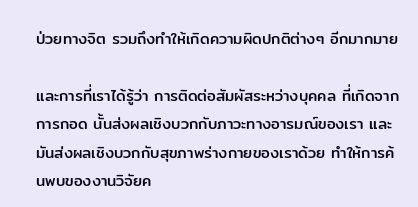ป่วยทางจิต รวมถึงทำให้เกิดความผิดปกติต่างๆ อีกมากมาย

และการที่เราได้รู้ว่า การติดต่อสัมผัสระหว่างบุคคล ที่เกิดจากการกอด นั้นส่งผลเชิงบวกกับภาวะทางอารมณ์ของเรา และมันส่งผลเชิงบวกกับสุขภาพร่างกายของเราด้วย ทำให้การค้นพบของงานวิจัยค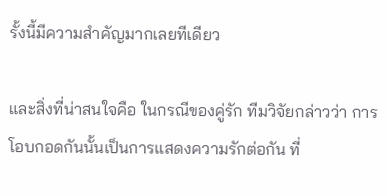รั้งนี้มีความสำคัญมากเลยทีเดียว

และสิ่งที่น่าสนใจคือ ในกรณีของคู่รัก ทีมวิจัยกล่าวว่า การโอบกอดกันนั้นเป็นการแสดงความรักต่อกัน ที่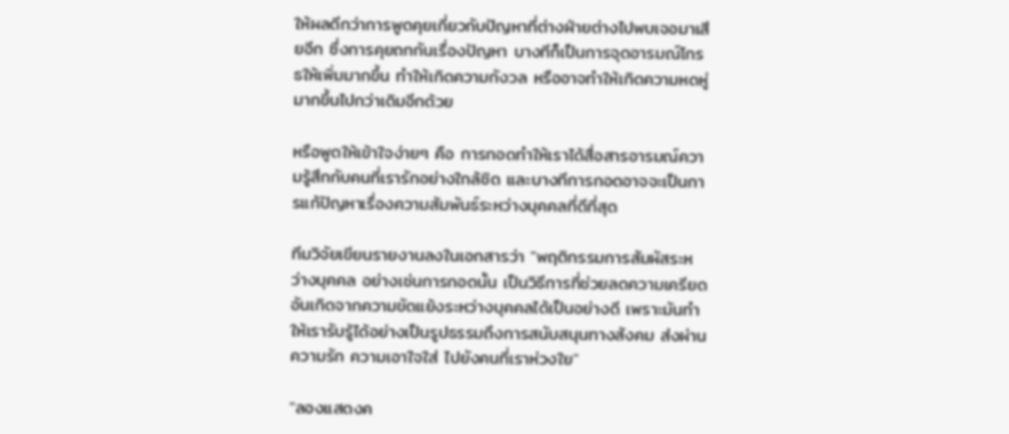ให้ผลดีกว่าการพูดคุยเกี่ยวกับปัญหาที่ต่างฝ่ายต่างไปพบเจอมาเสียอีก ซึ่งการคุยถกกันเรื่องปัญหา บางทีก็เป็นการจุดอารมณ์โกรธให้เพิ่มมากขึ้น ทำให้เกิดความกังวล หรืออาจทำให้เกิดความหดหู่มากขึ้นไปกว่าเดิมอีกด้วย

หรือพูดให้เข้าใจง่ายๆ คือ การกอดทำให้เราได้สื่อสารอารมณ์ความรู้สึกกับคนที่เรารักอย่างใกล้ชิด และบางทีการกอดอาจจะเป็นการแก้ปัญหาเรื่องความสัมพันธ์ระหว่างบุคคลที่ดีที่สุด

ทีมวิจัยเขียนรายงานลงในเอกสารว่า "พฤติกรรมการสัมผัสระหว่างบุคคล อย่างเช่นการกอดนั้น เป็นวิธีการที่ช่วยลดความเครียดอันเกิดจากความขัดแย้งระหว่างบุคคลได้เป็นอย่างดี เพราะมันทำให้เรารับรู้ได้อย่างเป็นรูปธรรมถึงการสนับสนุนทางสังคม ส่งผ่านความรัก ความเอาใจใส่ ไปยังคนที่เราห่วงใย"

"ลองแสดงค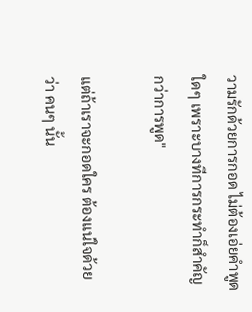วามรักด้วยการกอด ไม่ต้องเอ่ยคำพูดใดๆ เพราะบางทีการกระทำก็สำคัญกว่าการพูด"

แต่ถ้าเราจะกอดใคร ต้องแน่ใจด้วยว่า คนๆ นั้น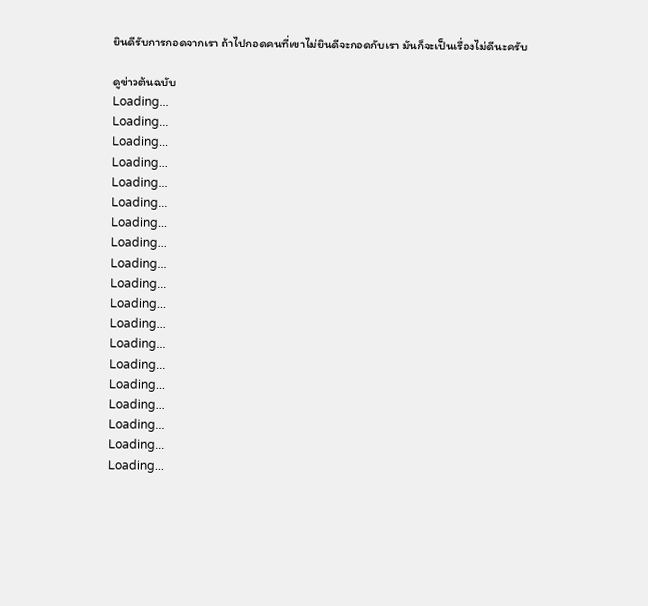ยินดีรับการกอดจากเรา ถ้าไปกอดคนที่เขาไม่ยินดีจะกอดกับเรา มันก็จะเป็นเรื่องไม่ดีนะครับ

ดูข่าวต้นฉบับ
Loading...
Loading...
Loading...
Loading...
Loading...
Loading...
Loading...
Loading...
Loading...
Loading...
Loading...
Loading...
Loading...
Loading...
Loading...
Loading...
Loading...
Loading...
Loading...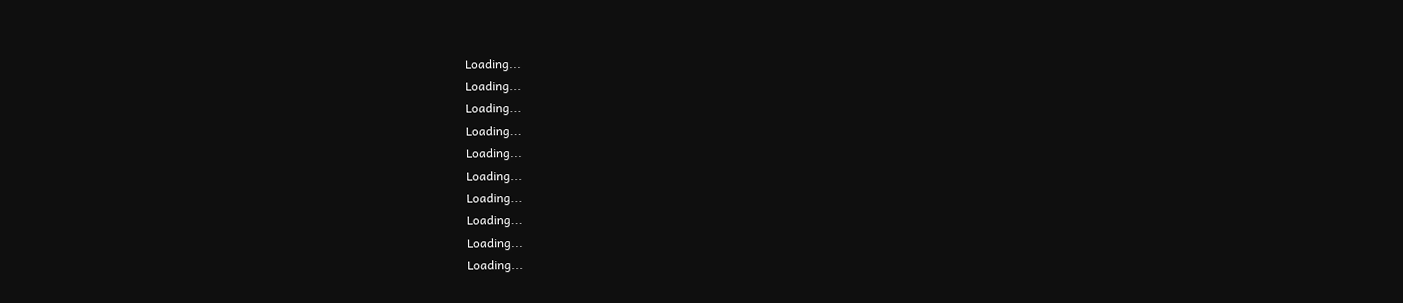Loading...
Loading...
Loading...
Loading...
Loading...
Loading...
Loading...
Loading...
Loading...
Loading...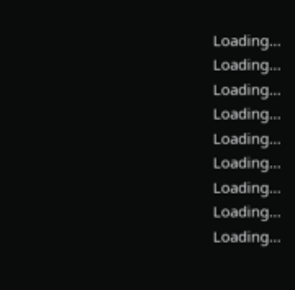Loading...
Loading...
Loading...
Loading...
Loading...
Loading...
Loading...
Loading...
Loading...